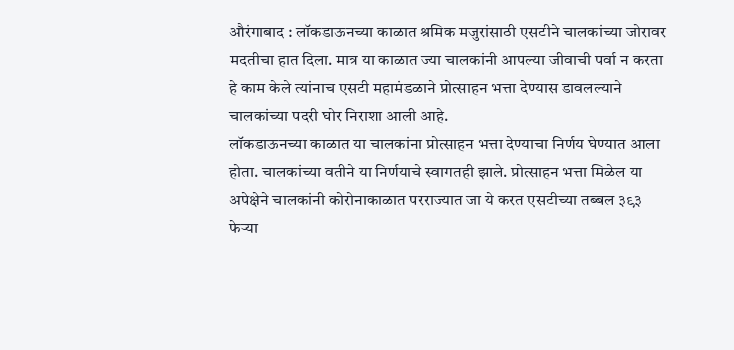औरंगाबाद : लॉकडाऊनच्या काळात श्रमिक मजुरांसाठी एसटीने चालकांच्या जोरावर मदतीचा हात दिला. मात्र या काळात ज्या चालकांनी आपल्या जीवाची पर्वा न करता हे काम केले त्यांनाच एसटी महामंडळाने प्रोत्साहन भत्ता देण्यास डावलल्याने चालकांच्या पदरी घोर निराशा आली आहे.
लॉकडाऊनच्या काळात या चालकांना प्रोत्साहन भत्ता देण्याचा निर्णय घेण्यात आला होता. चालकांच्या वतीने या निर्णयाचे स्वागतही झाले. प्रोत्साहन भत्ता मिळेल या अपेक्षेने चालकांनी कोरोनाकाळात परराज्यात जा ये करत एसटीच्या तब्बल ३९३ फेऱ्या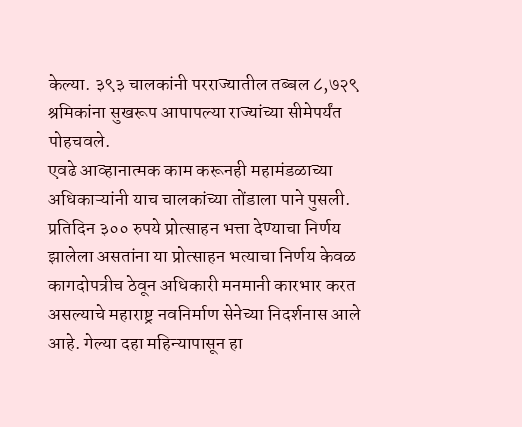केल्या. ३९३ चालकांनी परराज्यातील तब्बल ८,७२९ श्रमिकांना सुखरूप आपापल्या राज्यांच्या सीमेपर्यंत पोहचवले.
एवढे आव्हानात्मक काम करूनही महामंडळाच्या अधिकाऱ्यांनी याच चालकांच्या तोंडाला पाने पुसली. प्रतिदिन ३०० रुपये प्रोत्साहन भत्ता देण्याचा निर्णय झालेला असतांना या प्रोत्साहन भत्याचा निर्णय केवळ कागदोपत्रीच ठेवून अधिकारी मनमानी कारभार करत असल्याचे महाराष्ट्र नवनिर्माण सेनेच्या निदर्शनास आले आहे. गेल्या दहा महिन्यापासून हा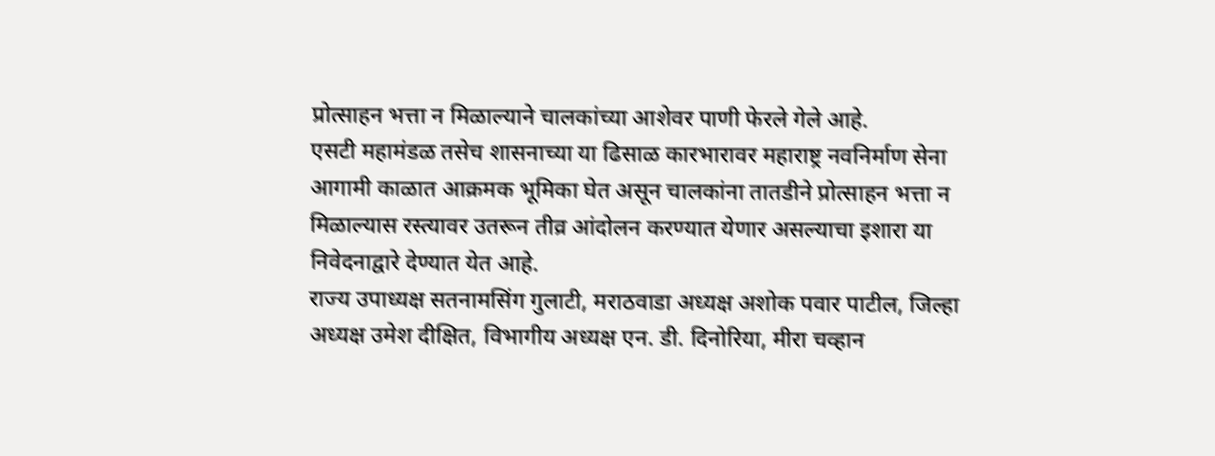प्रोत्साहन भत्ता न मिळाल्याने चालकांच्या आशेवर पाणी फेरले गेले आहे.
एसटी महामंडळ तसेच शासनाच्या या ढिसाळ कारभारावर महाराष्ट्र नवनिर्माण सेना आगामी काळात आक्रमक भूमिका घेत असून चालकांना तातडीने प्रोत्साहन भत्ता न मिळाल्यास रस्त्यावर उतरून तीव्र आंदोलन करण्यात येणार असल्याचा इशारा या निवेदनाद्वारे देण्यात येत आहे.
राज्य उपाध्यक्ष सतनामसिंग गुलाटी, मराठवाडा अध्यक्ष अशोक पवार पाटील, जिल्हा अध्यक्ष उमेश दीक्षित, विभागीय अध्यक्ष एन. डी. दिनोरिया, मीरा चव्हान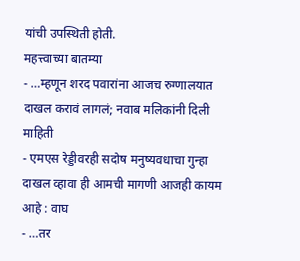यांची उपस्थिती होती.
महत्त्वाच्या बातम्या
- …म्हणून शरद पवारांना आजच रुग्णालयात दाखल करावं लागलं; नवाब मलिकांनी दिली माहिती
- एमएस रेड्डीवरही सदोष मनुष्यवधाचा गुन्हा दाखल व्हावा ही आमची मागणी आजही कायम आहे : वाघ
- …तर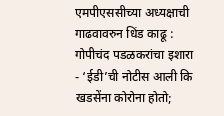एमपीएससीच्या अध्यक्षाची गाढवावरुन धिंड काढू : गोपीचंद पडळकरांचा इशारा
- ‘ईडी’ची नोटीस आली कि खडसेंना कोरोना होतो;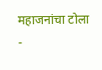महाजनांचा टोला
-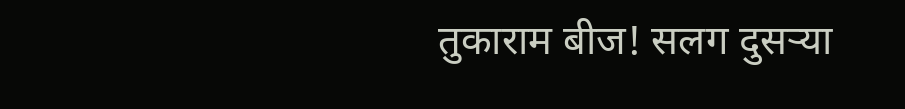तुकाराम बीज! सलग दुसऱ्या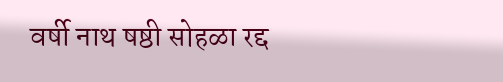वर्षी नाथ षष्ठी सोहळा रद्द